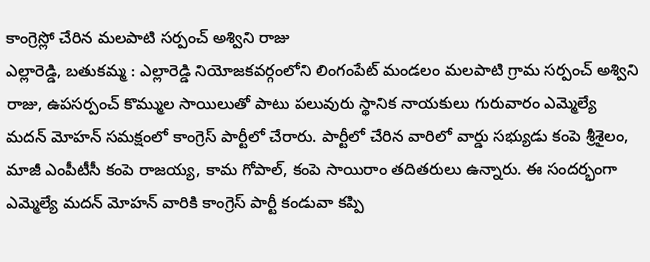కాంగ్రెస్లో చేరిన మలపాటి సర్పంచ్ అశ్విని రాజు
ఎల్లారెడ్డి, బతుకమ్మ : ఎల్లారెడ్డి నియోజకవర్గంలోని లింగంపేట్ మండలం మలపాటి గ్రామ సర్పంచ్ అశ్విని రాజు, ఉపసర్పంచ్ కొమ్ముల సాయిలుతో పాటు పలువురు స్థానిక నాయకులు గురువారం ఎమ్మెల్యే మదన్ మోహన్ సమక్షంలో కాంగ్రెస్ పార్టీలో చేరారు. పార్టీలో చేరిన వారిలో వార్డు సభ్యుడు కంపె శ్రీశైలం, మాజీ ఎంపీటీసీ కంపె రాజయ్య, కామ గోపాల్, కంపె సాయిరాం తదితరులు ఉన్నారు. ఈ సందర్భంగా ఎమ్మెల్యే మదన్ మోహన్ వారికి కాంగ్రెస్ పార్టీ కండువా కప్పి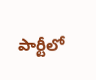పార్టీలో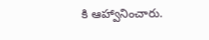కి ఆహ్వానించారు.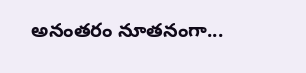అనంతరం నూతనంగా...